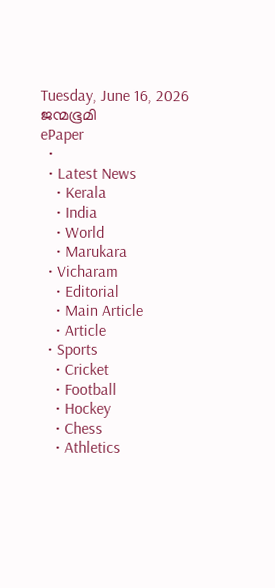Tuesday, June 16, 2026
ജന്മഭൂമി
ePaper
  •
  • Latest News
    • Kerala
    • India
    • World
    • Marukara
  • Vicharam
    • Editorial
    • Main Article
    • Article
  • Sports
    • Cricket
    • Football
    • Hockey
    • Chess
    • Athletics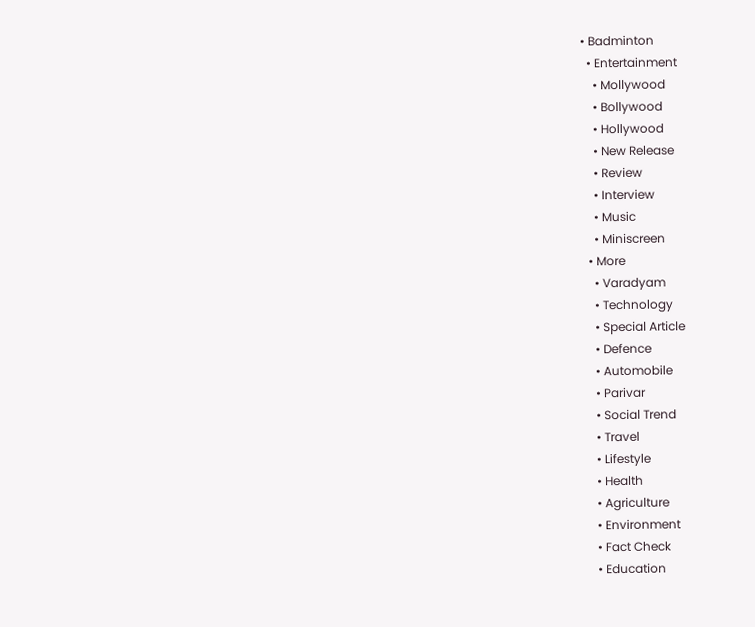• Badminton
  • Entertainment
    • Mollywood
    • Bollywood
    • Hollywood
    • New Release
    • Review
    • Interview
    • Music
    • Miniscreen
  • More
    • Varadyam
    • Technology
    • Special Article
    • Defence
    • Automobile
    • Parivar
    • Social Trend
    • Travel
    • Lifestyle
    • Health
    • Agriculture
    • Environment
    • Fact Check
    • Education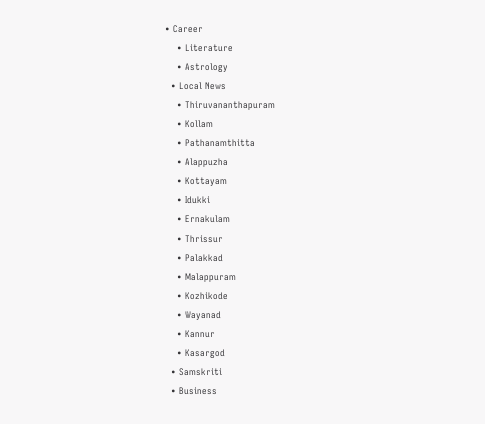• Career
    • Literature
    • Astrology
  • Local News
    • Thiruvananthapuram
    • Kollam
    • Pathanamthitta
    • Alappuzha
    • Kottayam
    • Idukki
    • Ernakulam
    • Thrissur
    • Palakkad
    • Malappuram
    • Kozhikode
    • Wayanad
    • Kannur
    • Kasargod
  • Samskriti
  • Business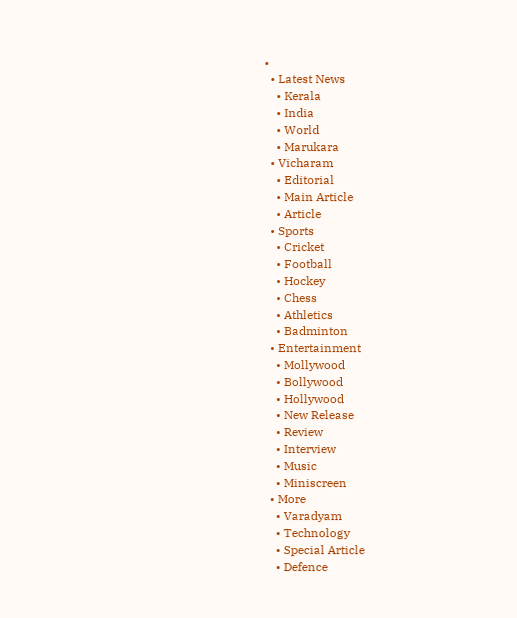•
  • Latest News
    • Kerala
    • India
    • World
    • Marukara
  • Vicharam
    • Editorial
    • Main Article
    • Article
  • Sports
    • Cricket
    • Football
    • Hockey
    • Chess
    • Athletics
    • Badminton
  • Entertainment
    • Mollywood
    • Bollywood
    • Hollywood
    • New Release
    • Review
    • Interview
    • Music
    • Miniscreen
  • More
    • Varadyam
    • Technology
    • Special Article
    • Defence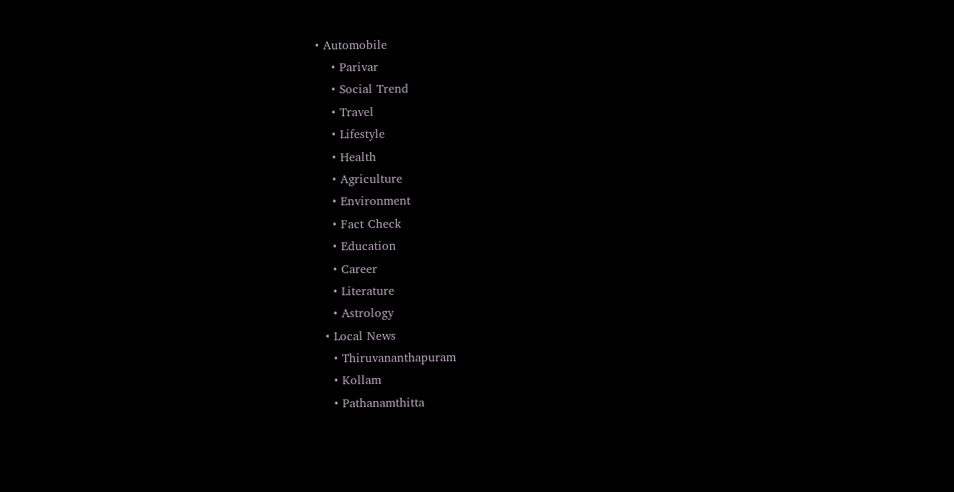• Automobile
    • Parivar
    • Social Trend
    • Travel
    • Lifestyle
    • Health
    • Agriculture
    • Environment
    • Fact Check
    • Education
    • Career
    • Literature
    • Astrology
  • Local News
    • Thiruvananthapuram
    • Kollam
    • Pathanamthitta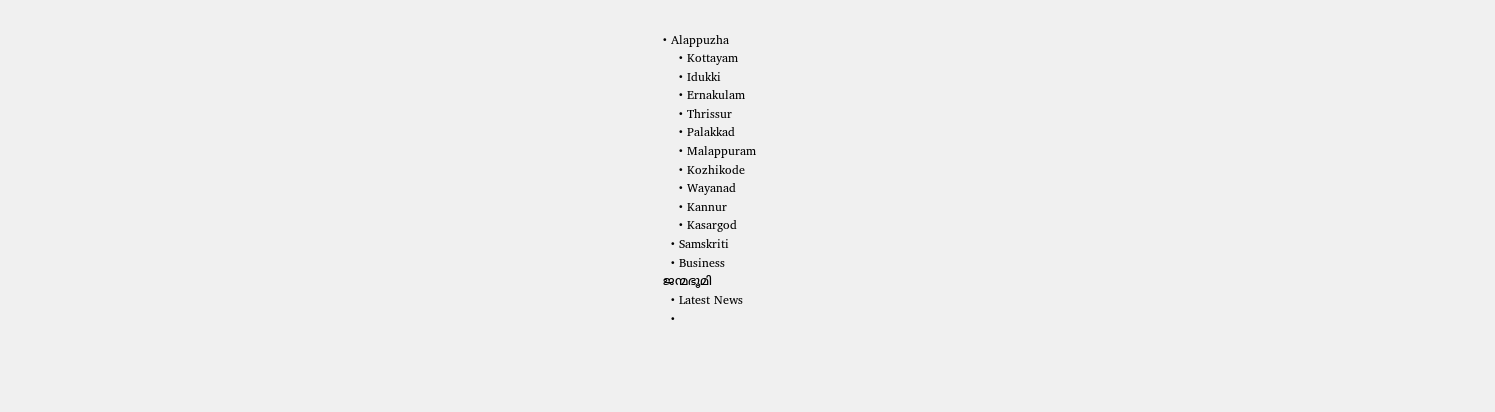• Alappuzha
    • Kottayam
    • Idukki
    • Ernakulam
    • Thrissur
    • Palakkad
    • Malappuram
    • Kozhikode
    • Wayanad
    • Kannur
    • Kasargod
  • Samskriti
  • Business
ജന്മഭൂമി
  • Latest News
  •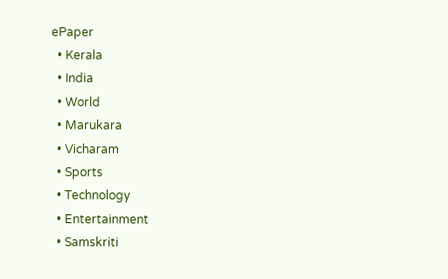ePaper
  • Kerala
  • India
  • World
  • Marukara
  • Vicharam
  • Sports
  • Technology
  • Entertainment
  • Samskriti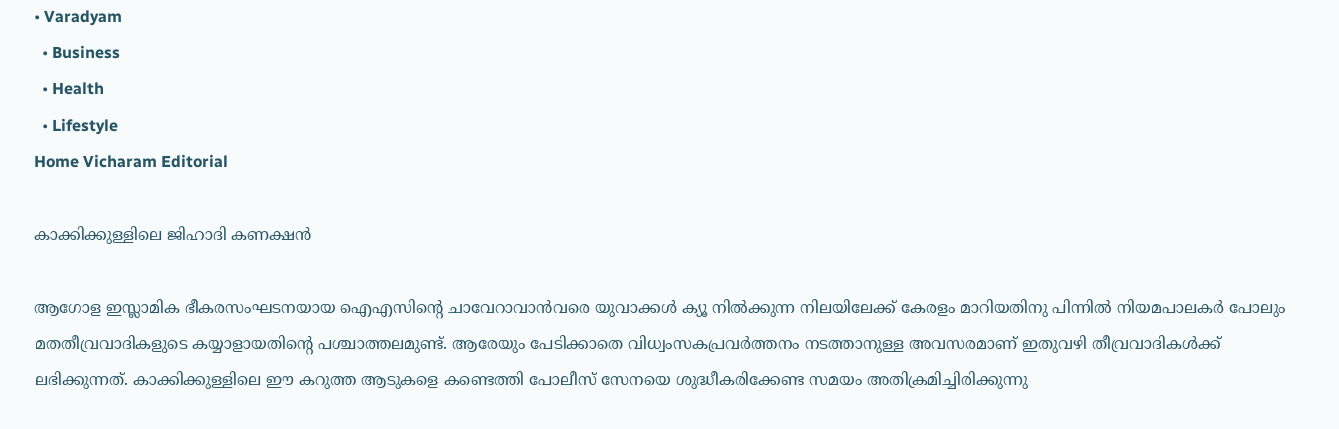• Varadyam
  • Business
  • Health
  • Lifestyle
Home Vicharam Editorial

കാക്കിക്കുള്ളിലെ ജിഹാദി കണക്ഷന്‍

ആഗോള ഇസ്ലാമിക ഭീകരസംഘടനയായ ഐഎസിന്റെ ചാവേറാവാന്‍വരെ യുവാക്കള്‍ ക്യൂ നില്‍ക്കുന്ന നിലയിലേക്ക് കേരളം മാറിയതിനു പിന്നില്‍ നിയമപാലകര്‍ പോലും മതതീവ്രവാദികളുടെ കയ്യാളായതിന്റെ പശ്ചാത്തലമുണ്ട്. ആരേയും പേടിക്കാതെ വിധ്വംസകപ്രവര്‍ത്തനം നടത്താനുള്ള അവസരമാണ് ഇതുവഴി തീവ്രവാദികള്‍ക്ക് ലഭിക്കുന്നത്. കാക്കിക്കുള്ളിലെ ഈ കറുത്ത ആടുകളെ കണ്ടെത്തി പോലീസ് സേനയെ ശുദ്ധീകരിക്കേണ്ട സമയം അതിക്രമിച്ചിരിക്കുന്നു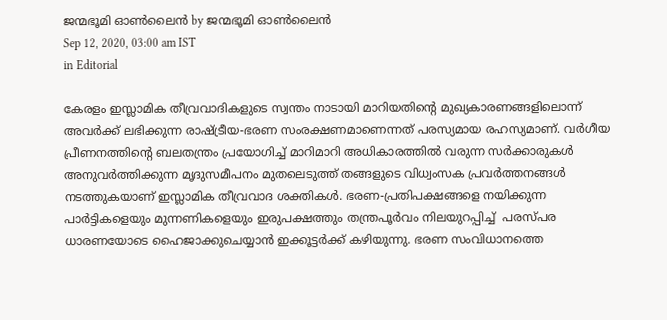ജന്മഭൂമി ഓണ്‍ലൈന്‍ by ജന്മഭൂമി ഓണ്‍ലൈന്‍
Sep 12, 2020, 03:00 am IST
in Editorial

കേരളം ഇസ്ലാമിക തീവ്രവാദികളുടെ സ്വന്തം നാടായി മാറിയതിന്റെ മുഖ്യകാരണങ്ങളിലൊന്ന് അവര്‍ക്ക് ലഭിക്കുന്ന രാഷ്‌ട്രീയ-ഭരണ സംരക്ഷണമാണെന്നത് പരസ്യമായ രഹസ്യമാണ്. വര്‍ഗീയ പ്രീണനത്തിന്റെ ബലതന്ത്രം പ്രയോഗിച്ച് മാറിമാറി അധികാരത്തില്‍ വരുന്ന സര്‍ക്കാരുകള്‍ അനുവര്‍ത്തിക്കുന്ന മൃദുസമീപനം മുതലെടുത്ത് തങ്ങളുടെ വിധ്വംസക പ്രവര്‍ത്തനങ്ങള്‍ നടത്തുകയാണ് ഇസ്ലാമിക തീവ്രവാദ ശക്തികള്‍. ഭരണ-പ്രതിപക്ഷങ്ങളെ നയിക്കുന്ന പാര്‍ട്ടികളെയും മുന്നണികളെയും ഇരുപക്ഷത്തും തന്ത്രപൂര്‍വം നിലയുറപ്പിച്ച്  പരസ്പര ധാരണയോടെ ഹൈജാക്കുചെയ്യാന്‍ ഇക്കൂട്ടര്‍ക്ക് കഴിയുന്നു. ഭരണ സംവിധാനത്തെ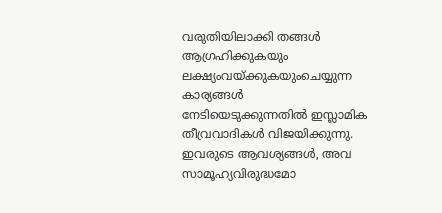വരുതിയിലാക്കി തങ്ങള്‍ ആഗ്രഹിക്കുകയും ലക്ഷ്യംവയ്‌ക്കുകയുംചെയ്യുന്ന കാര്യങ്ങള്‍ നേടിയെടുക്കുന്നതില്‍ ഇസ്ലാമിക തീവ്രവാദികള്‍ വിജയിക്കുന്നു. ഇവരുടെ ആവശ്യങ്ങള്‍, അവ  സാമൂഹ്യവിരുദ്ധമോ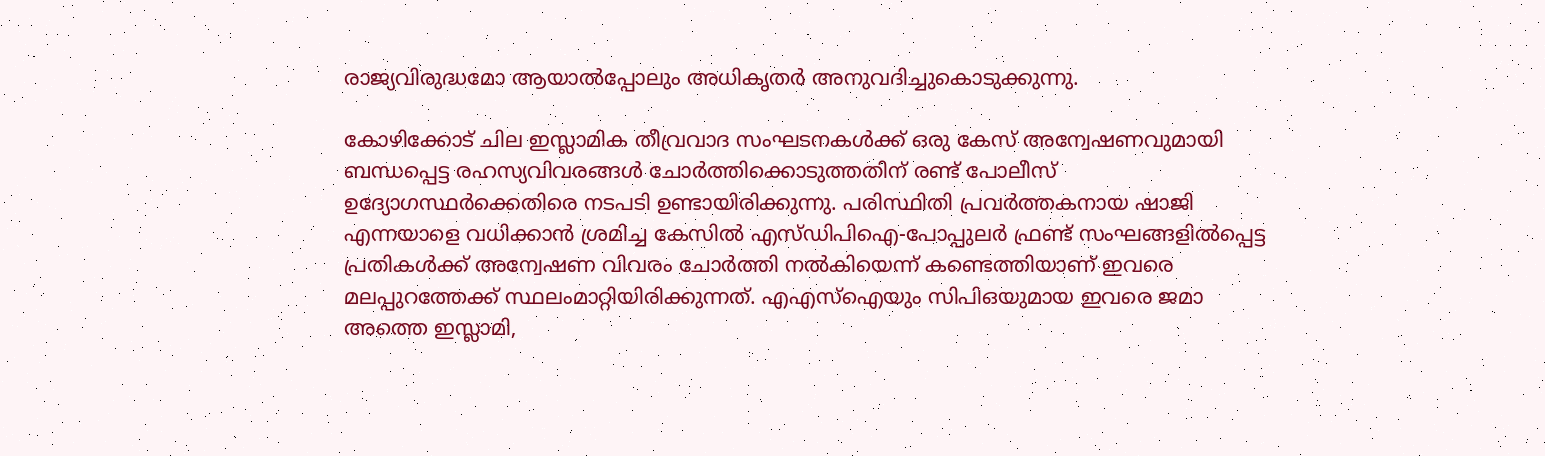രാജ്യവിരുദ്ധമോ ആയാല്‍പ്പോലും അധികൃതര്‍ അനുവദിച്ചുകൊടുക്കുന്നു.

കോഴിക്കോട് ചില ഇസ്ലാമിക തീവ്രവാദ സംഘടനകള്‍ക്ക് ഒരു കേസ് അന്വേഷണവുമായി ബന്ധപ്പെട്ട രഹസ്യവിവരങ്ങള്‍ ചോര്‍ത്തിക്കൊടുത്തതിന് രണ്ട് പോലീസ് ഉദ്യോഗസ്ഥര്‍ക്കെതിരെ നടപടി ഉണ്ടായിരിക്കുന്നു. പരിസ്ഥിതി പ്രവര്‍ത്തകനായ ഷാജി എന്നയാളെ വധിക്കാന്‍ ശ്രമിച്ച കേസില്‍ എസ്ഡിപിഐ-പോപ്പുലര്‍ ഫ്രണ്ട് സംഘങ്ങളില്‍പ്പെട്ട പ്രതികള്‍ക്ക് അന്വേഷണ വിവരം ചോര്‍ത്തി നല്‍കിയെന്ന് കണ്ടെത്തിയാണ് ഇവരെ മലപ്പുറത്തേക്ക് സ്ഥലംമാറ്റിയിരിക്കുന്നത്. എഎസ്‌ഐയും സിപിഒയുമായ ഇവരെ ജമാ അത്തെ ഇസ്ലാമി,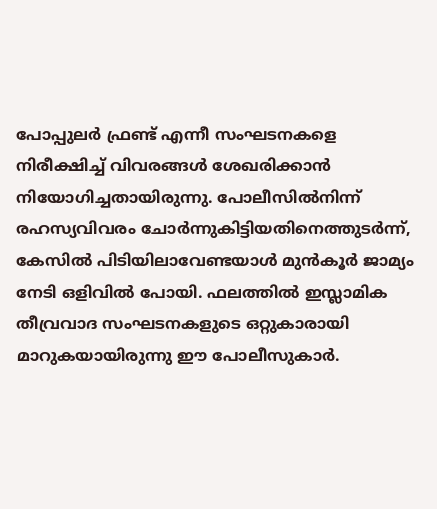പോപ്പുലര്‍ ഫ്രണ്ട് എന്നീ സംഘടനകളെ നിരീക്ഷിച്ച് വിവരങ്ങള്‍ ശേഖരിക്കാന്‍ നിയോഗിച്ചതായിരുന്നു. പോലീസില്‍നിന്ന് രഹസ്യവിവരം ചോര്‍ന്നുകിട്ടിയതിനെത്തുടര്‍ന്ന്, കേസില്‍ പിടിയിലാവേണ്ടയാള്‍ മുന്‍കൂര്‍ ജാമ്യം നേടി ഒളിവില്‍ പോയി. ഫലത്തില്‍ ഇസ്ലാമിക തീവ്രവാദ സംഘടനകളുടെ ഒറ്റുകാരായി മാറുകയായിരുന്നു ഈ പോലീസുകാര്‍.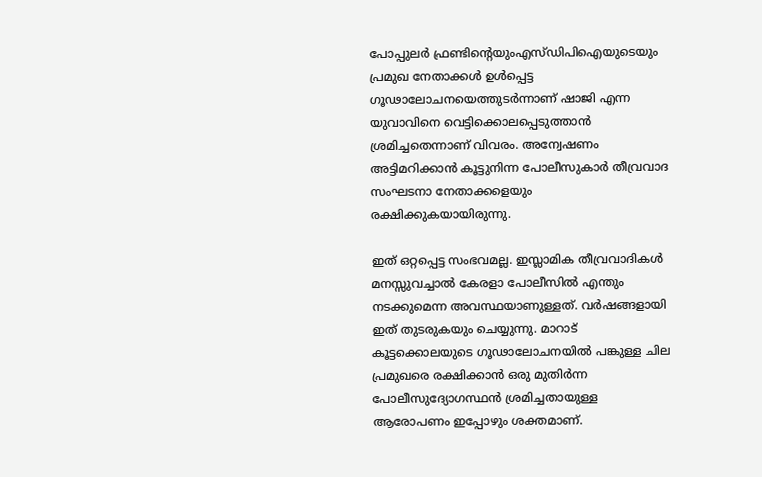പോപ്പുലര്‍ ഫ്രണ്ടിന്റെയുംഎസ്ഡിപിഐയുടെയും പ്രമുഖ നേതാക്കള്‍ ഉള്‍പ്പെട്ട ഗൂഢാലോചനയെത്തുടര്‍ന്നാണ് ഷാജി എന്ന യുവാവിനെ വെട്ടിക്കൊലപ്പെടുത്താന്‍ ശ്രമിച്ചതെന്നാണ് വിവരം. അന്വേഷണം അട്ടിമറിക്കാന്‍ കൂട്ടുനിന്ന പോലീസുകാര്‍ തീവ്രവാദ സംഘടനാ നേതാക്കളെയും രക്ഷിക്കുകയായിരുന്നു.

ഇത് ഒറ്റപ്പെട്ട സംഭവമല്ല. ഇസ്ലാമിക തീവ്രവാദികള്‍ മനസ്സുവച്ചാല്‍ കേരളാ പോലീസില്‍ എന്തും നടക്കുമെന്ന അവസ്ഥയാണുള്ളത്. വര്‍ഷങ്ങളായി ഇത് തുടരുകയും ചെയ്യുന്നു. മാറാട് കൂട്ടക്കൊലയുടെ ഗൂഢാലോചനയില്‍ പങ്കുള്ള ചില പ്രമുഖരെ രക്ഷിക്കാന്‍ ഒരു മുതിര്‍ന്ന പോലീസുദ്യോഗസ്ഥന്‍ ശ്രമിച്ചതായുള്ള ആരോപണം ഇപ്പോഴും ശക്തമാണ്.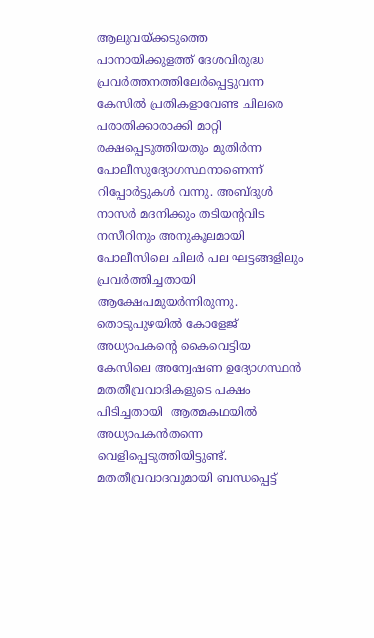ആലുവയ്‌ക്കടുത്തെ പാനായിക്കുളത്ത് ദേശവിരുദ്ധ പ്രവര്‍ത്തനത്തിലേര്‍പ്പെട്ടുവന്ന കേസില്‍ പ്രതികളാവേണ്ട ചിലരെ പരാതിക്കാരാക്കി മാറ്റി രക്ഷപ്പെടുത്തിയതും മുതിര്‍ന്ന പോലീസുദ്യോഗസ്ഥനാണെന്ന് റിപ്പോര്‍ട്ടുകള്‍ വന്നു. അബ്ദുള്‍ നാസര്‍ മദനിക്കും തടിയന്റവിട നസീറിനും അനുകൂലമായി പോലീസിലെ ചിലര്‍ പല ഘട്ടങ്ങളിലും പ്രവര്‍ത്തിച്ചതായി ആക്ഷേപമുയര്‍ന്നിരുന്നു. തൊടുപുഴയില്‍ കോളേജ് അധ്യാപകന്റെ കൈവെട്ടിയ കേസിലെ അന്വേഷണ ഉദ്യോഗസ്ഥന്‍ മതതീവ്രവാദികളുടെ പക്ഷം പിടിച്ചതായി  ആത്മകഥയില്‍ അധ്യാപകന്‍തന്നെ വെളിപ്പെടുത്തിയിട്ടുണ്ട്. മതതീവ്രവാദവുമായി ബന്ധപ്പെട്ട്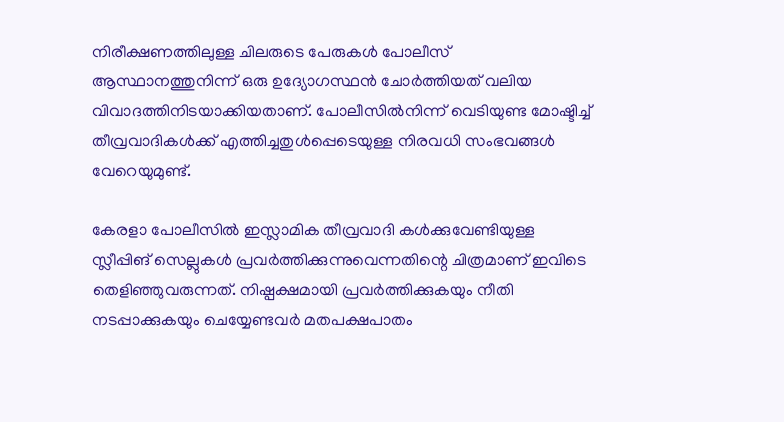നിരീക്ഷണത്തിലുള്ള ചിലരുടെ പേരുകള്‍ പോലീസ് ആസ്ഥാനത്തുനിന്ന് ഒരു ഉദ്യോഗസ്ഥന്‍ ചോര്‍ത്തിയത് വലിയ വിവാദത്തിനിടയാക്കിയതാണ്. പോലീസില്‍നിന്ന് വെടിയുണ്ട മോഷ്ടിച്ച് തീവ്രവാദികള്‍ക്ക് എത്തിച്ചതുള്‍പ്പെടെയുള്ള നിരവധി സംഭവങ്ങള്‍ വേറെയുമുണ്ട്.

കേരളാ പോലീസില്‍ ഇസ്ലാമിക തീവ്രവാദി കള്‍ക്കുവേണ്ടിയുള്ള സ്ലീപ്പിങ് സെല്ലുകള്‍ പ്രവര്‍ത്തിക്കുന്നുവെന്നതിന്റെ ചിത്രമാണ് ഇവിടെ തെളിഞ്ഞുവരുന്നത്. നിഷ്പക്ഷമായി പ്രവര്‍ത്തിക്കുകയും നീതി നടപ്പാക്കുകയും ചെയ്യേണ്ടവര്‍ മതപക്ഷപാതം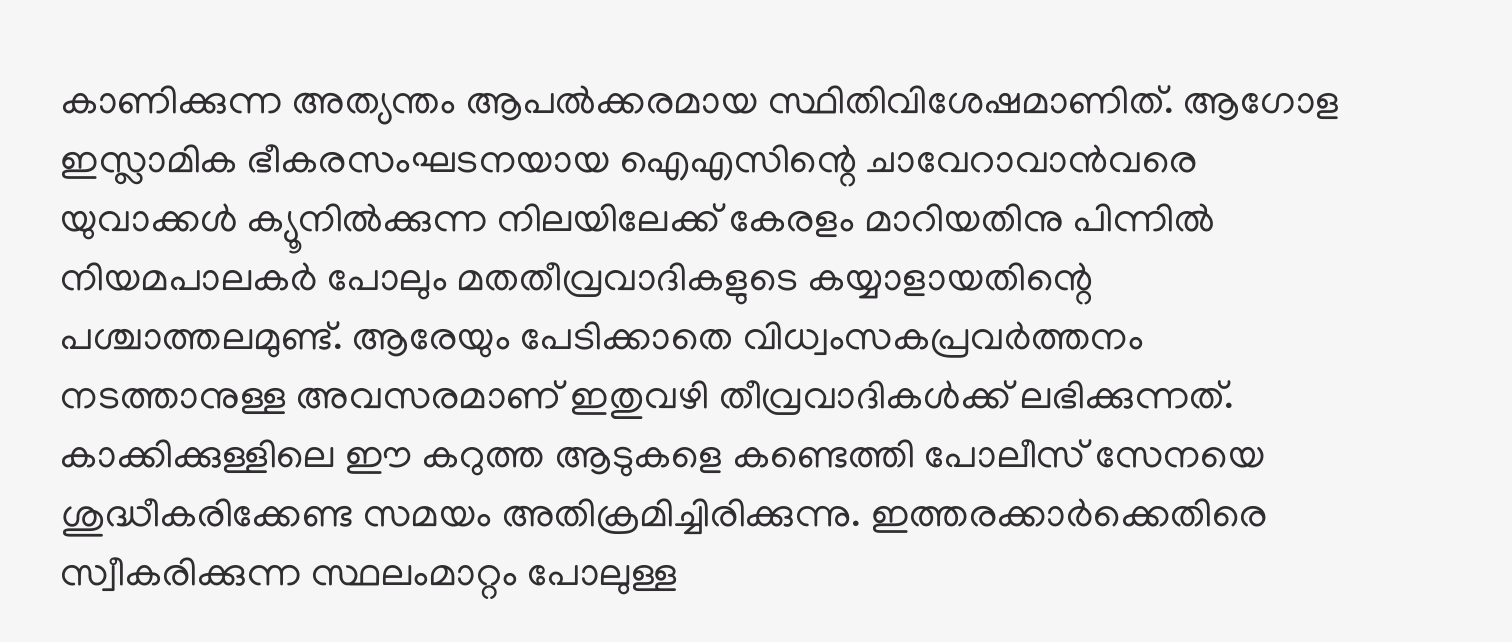കാണിക്കുന്ന അത്യന്തം ആപല്‍ക്കരമായ സ്ഥിതിവിശേഷമാണിത്. ആഗോള ഇസ്ലാമിക ഭീകരസംഘടനയായ ഐഎസിന്റെ ചാവേറാവാന്‍വരെ യുവാക്കള്‍ ക്യൂനില്‍ക്കുന്ന നിലയിലേക്ക് കേരളം മാറിയതിനു പിന്നില്‍ നിയമപാലകര്‍ പോലും മതതീവ്രവാദികളുടെ കയ്യാളായതിന്റെ പശ്ചാത്തലമുണ്ട്. ആരേയും പേടിക്കാതെ വിധ്വംസകപ്രവര്‍ത്തനം നടത്താനുള്ള അവസരമാണ് ഇതുവഴി തീവ്രവാദികള്‍ക്ക് ലഭിക്കുന്നത്. കാക്കിക്കുള്ളിലെ ഈ കറുത്ത ആടുകളെ കണ്ടെത്തി പോലീസ് സേനയെ ശുദ്ധീകരിക്കേണ്ട സമയം അതിക്രമിച്ചിരിക്കുന്നു. ഇത്തരക്കാര്‍ക്കെതിരെ സ്വീകരിക്കുന്ന സ്ഥലംമാറ്റം പോലുള്ള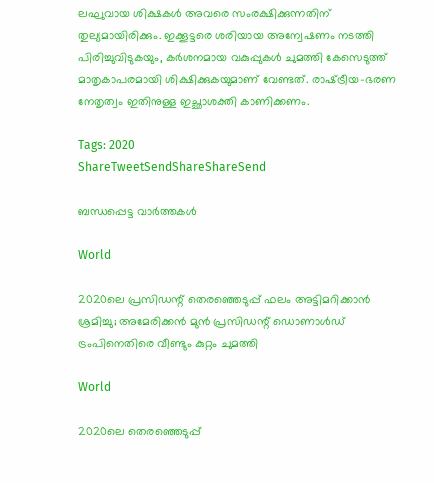ലഘുവായ ശിക്ഷകള്‍ അവരെ സംരക്ഷിക്കുന്നതിന് തുല്യമായിരിക്കും. ഇക്കൂട്ടരെ ശരിയായ അന്വേഷണം നടത്തി പിരിച്ചുവിടുകയും, കര്‍ശനമായ വകുപ്പുകള്‍ ചുമത്തി കേസെടുത്ത് മാതൃകാപരമായി ശിക്ഷിക്കുകയുമാണ് വേണ്ടത്. രാഷ്‌ട്രീയ-ഭരണ നേതൃത്വം ഇതിനുള്ള ഇച്ഛാശക്തി കാണിക്കണം.

Tags: 2020
ShareTweetSendShareShareSend

ബന്ധപ്പെട്ട വാര്‍ത്തകള്‍

World

2020ലെ പ്രസിഡന്റ് തെരഞ്ഞെടുപ്പ് ഫലം അട്ടിമറിക്കാന്‍ ശ്രമിച്ചു; അമേരിക്കന്‍ മുന്‍ പ്രസിഡന്റ് ഡൊണാള്‍ഡ് ട്രംപിനെതിരെ വീണ്ടും കുറ്റം ചുമത്തി

World

2020ലെ തെരഞ്ഞെടുപ്പ്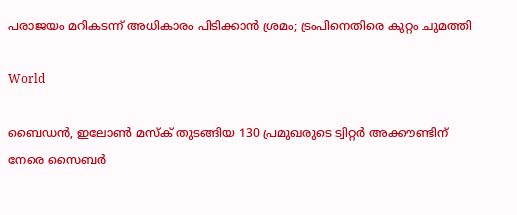പരാജയം മറികടന്ന് അധികാരം പിടിക്കാന്‍ ശ്രമം; ട്രംപിനെതിരെ കുറ്റം ചുമത്തി

World

ബൈഡന്‍, ഇലോണ്‍ മസ്‌ക് തുടങ്ങിയ 130 പ്രമുഖരുടെ ട്വിറ്റര്‍ അക്കൗണ്ടിന് നേരെ സൈബര്‍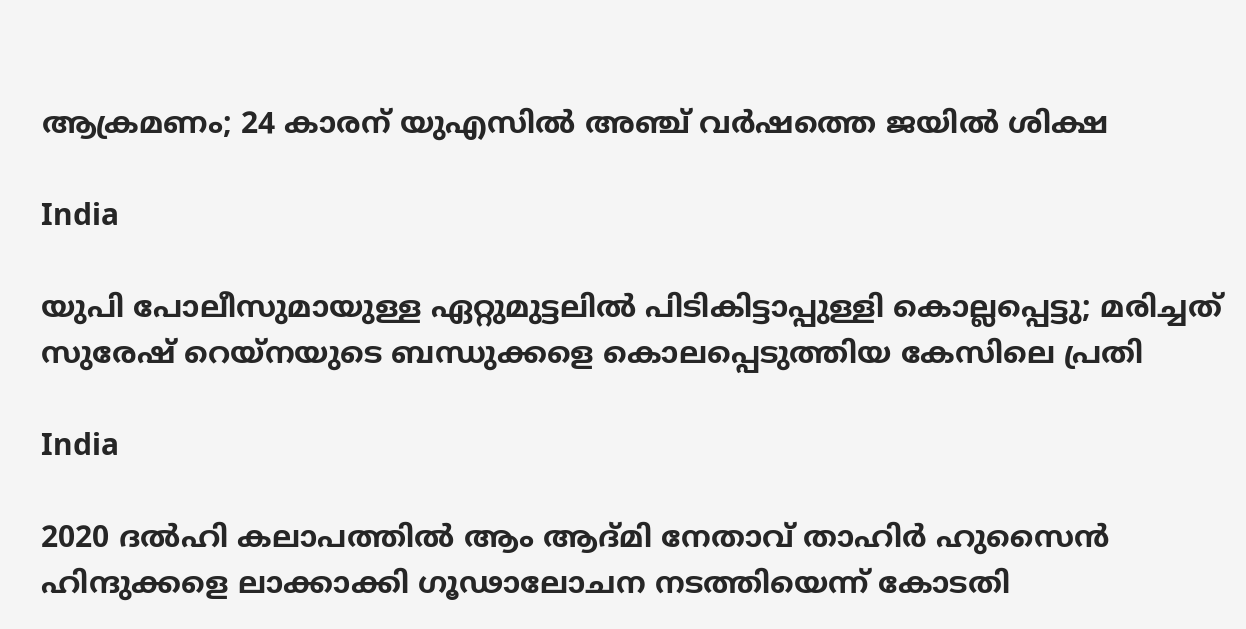ആക്രമണം; 24 കാരന് യുഎസില്‍ അഞ്ച് വര്‍ഷത്തെ ജയില്‍ ശിക്ഷ

India

യുപി പോലീസുമായുള്ള ഏറ്റുമുട്ടലില്‍ പിടികിട്ടാപ്പുള്ളി കൊല്ലപ്പെട്ടു; മരിച്ചത് സുരേഷ് റെയ്‌നയുടെ ബന്ധുക്കളെ കൊലപ്പെടുത്തിയ കേസിലെ പ്രതി

India

2020 ദല്‍ഹി കലാപത്തില്‍ ആം ആദ്മി നേതാവ് താഹിര്‍ ഹുസൈന്‍ ഹിന്ദുക്കളെ ലാക്കാക്കി ഗൂഢാലോചന നടത്തിയെന്ന് കോടതി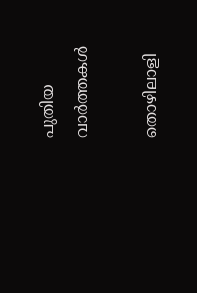പുതിയ വാര്‍ത്തകള്‍

തൊഴിലാളി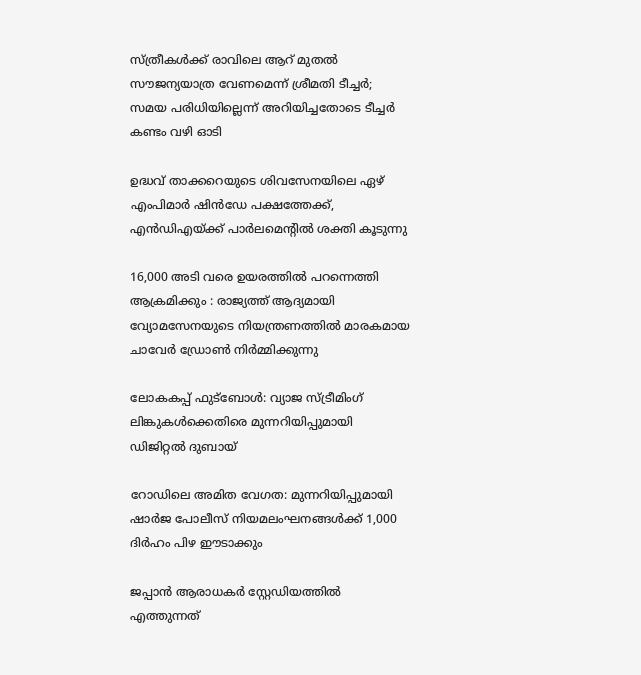സ്ത്രീകള്‍ക്ക് രാവിലെ ആറ് മുതല്‍ സൗജന്യയാത്ര വേണമെന്ന് ശ്രീമതി ടീച്ചര്‍; സമയ പരിധിയില്ലെന്ന് അറിയിച്ചതോടെ ടീച്ചര്‍ കണ്ടം വഴി ഓടി

ഉദ്ധവ് താക്കറെയുടെ ശിവസേനയിലെ ഏഴ് എംപിമാര്‍ ഷിന്‍ഡേ പക്ഷത്തേക്ക്, എന്‍ഡിഎയ്‌ക്ക് പാര്‍ലമെന്‍റില്‍ ശക്തി കൂടുന്നു

16,000 അടി വരെ ഉയരത്തിൽ പറന്നെത്തി ആക്രമിക്കും : രാജ്യത്ത് ആദ്യമായി വ്യോമസേനയുടെ നിയന്ത്രണത്തിൽ മാരകമായ ചാവേർ ഡ്രോൺ നിർമ്മിക്കുന്നു

ലോകകപ്പ് ഫുട്ബോൾ: വ്യാജ സ്ട്രീമിംഗ് ലിങ്കുകൾക്കെതിരെ മുന്നറിയിപ്പുമായി ഡിജിറ്റൽ ദുബായ്

റോഡിലെ അമിത വേഗത: മുന്നറിയിപ്പുമായി ഷാർജ പോലീസ് നിയമലംഘനങ്ങൾക്ക് 1,000 ദിർഹം പിഴ ഈടാക്കും

ജപ്പാന്‍ ആരാധകര്‍ സ്റ്റേഡിയത്തില്‍ എത്തുന്നത്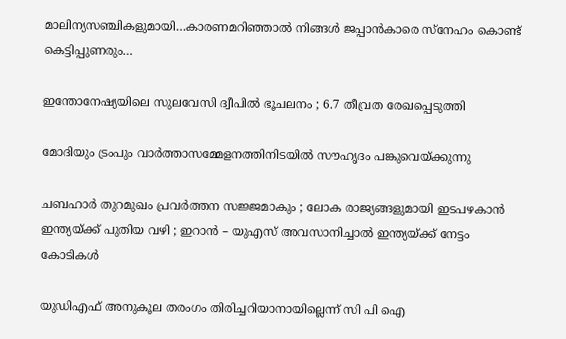മാലിന്യസഞ്ചികളുമായി…കാരണമറിഞ്ഞാല്‍ നിങ്ങള്‍ ജപ്പാന്‍കാരെ സ്നേഹം കൊണ്ട് കെട്ടിപ്പുണരും…

ഇന്തോനേഷ്യയിലെ സുലവേസി ദ്വീപിൽ ഭൂചലനം ; 6.7 തീവ്രത രേഖപ്പെടുത്തി

മോദിയും ട്രംപും വാര്‍ത്താസമ്മേളനത്തിനിടയില്‍ സൗഹൃദം പങ്കുവെയ്ക്കുന്നു

ചബഹാര്‍ തുറമുഖം പ്രവർത്തന സജ്ജമാകും ; ലോക രാജ്യങ്ങളുമായി ഇടപഴകാന്‍ ഇന്ത്യയ്‌ക്ക് പുതിയ വഴി ; ഇറാൻ – യുഎസ് അവസാനിച്ചാൽ ഇന്ത്യയ്‌ക്ക് നേട്ടം കോടികൾ

യുഡിഎഫ് അനുകൂല തരംഗം തിരിച്ചറിയാനായില്ലെന്ന് സി പി ഐ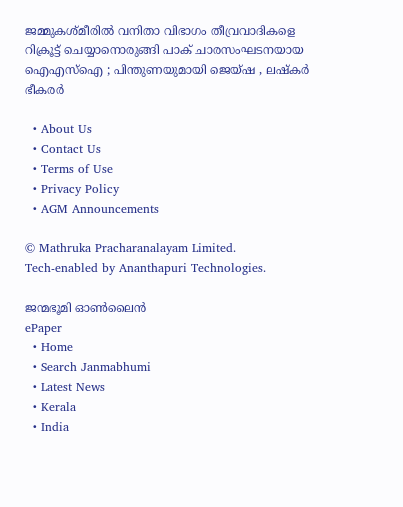ജമ്മുകശ്മീരിൽ വനിതാ വിഭാഗം തീവ്രവാദികളെ റിക്രൂട്ട് ചെയ്യാനൊരുങ്ങി പാക് ചാരസംഘടനയായ ഐഎസ്ഐ ; പിന്തുണയുമായി ജെയ്ഷ , ലഷ്കർ ഭീകരർ

  • About Us
  • Contact Us
  • Terms of Use
  • Privacy Policy
  • AGM Announcements

© Mathruka Pracharanalayam Limited.
Tech-enabled by Ananthapuri Technologies.

ജന്മഭൂമി ഓണ്‍ലൈന്‍
ePaper
  • Home
  • Search Janmabhumi
  • Latest News
  • Kerala
  • India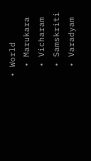• World
  • Marukara
  • Vicharam
  • Samskriti
  • Varadyam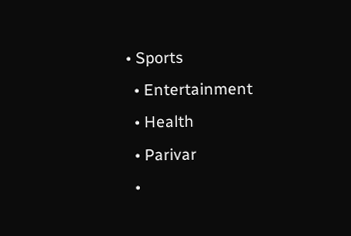• Sports
  • Entertainment
  • Health
  • Parivar
  •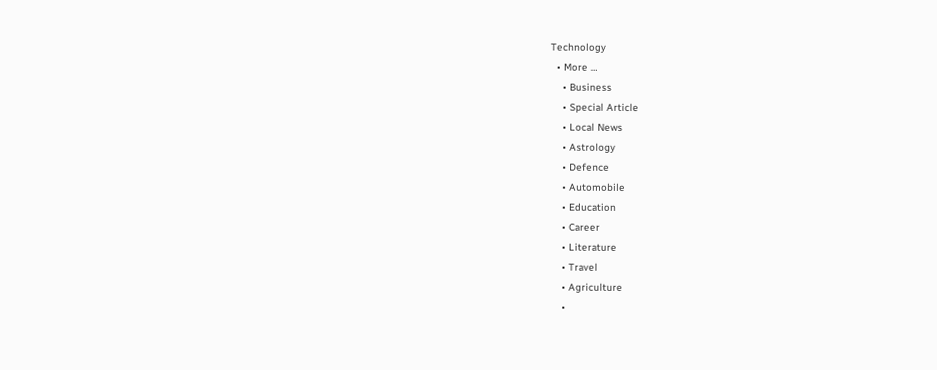Technology
  • More …
    • Business
    • Special Article
    • Local News
    • Astrology
    • Defence
    • Automobile
    • Education
    • Career
    • Literature
    • Travel
    • Agriculture
    •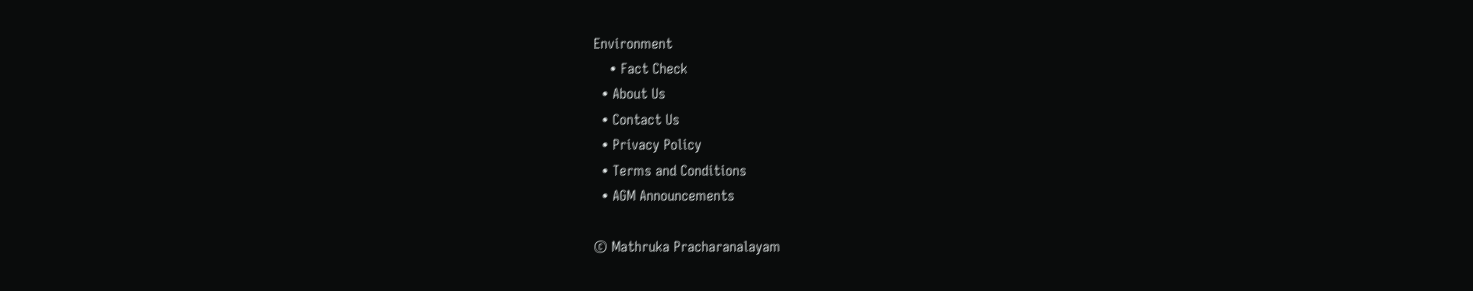Environment
    • Fact Check
  • About Us
  • Contact Us
  • Privacy Policy
  • Terms and Conditions
  • AGM Announcements

© Mathruka Pracharanalayam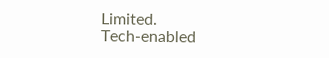Limited.
Tech-enabled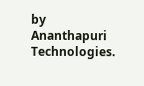by Ananthapuri Technologies.